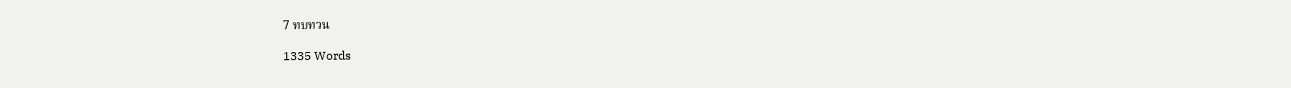7 ทบทวน

1335 Words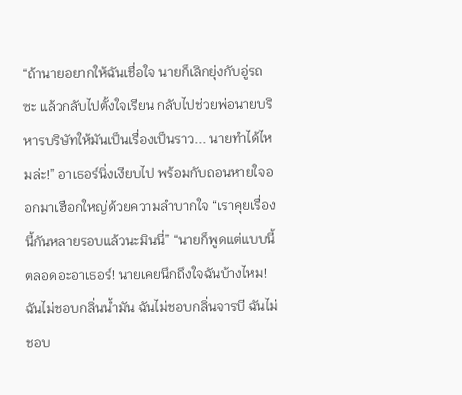“ถ้านายอยากให้ฉันเชื่อใจ นายก็เลิกยุ่งกับอู่รถซะ แล้วกลับไปตั้งใจเรียน กลับไปช่วยพ่อนายบริหารบริษัทให้มันเป็นเรื่องเป็นราว... นายทำได้ไหมล่ะ!” อาเธอร์นิ่งเงียบไป พร้อมกับถอนหายใจออกมาเฮือกใหญ่ด้วยความลำบากใจ “เราคุยเรื่องนี้กันหลายรอบแล้วนะมินนี่” “นายก็พูดแต่แบบนี้ตลอดอะอาเธอร์! นายเคยนึกถึงใจฉันบ้างไหม! ฉันไม่ชอบกลิ่นน้ำมัน ฉันไม่ชอบกลิ่นจารบี ฉันไม่ชอบ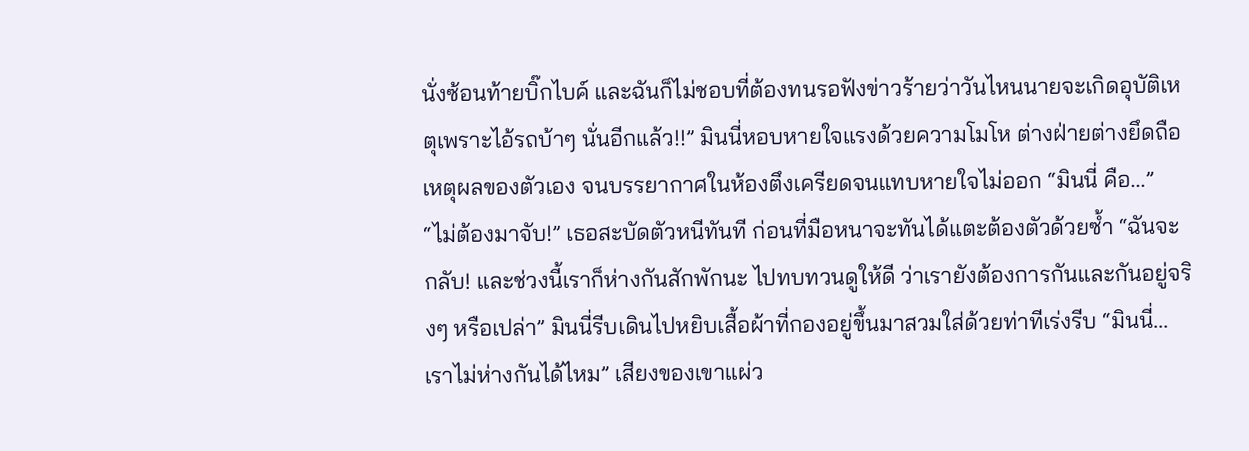นั่งซ้อนท้ายบิ๊กไบค์ และฉันก็ไม่ชอบที่ต้องทนรอฟังข่าวร้ายว่าวันไหนนายจะเกิดอุบัติเหตุเพราะไอ้รถบ้าๆ นั่นอีกแล้ว!!” มินนี่หอบหายใจแรงด้วยความโมโห ต่างฝ่ายต่างยึดถือเหตุผลของตัวเอง จนบรรยากาศในห้องตึงเครียดจนแทบหายใจไม่ออก “มินนี่ คือ...” “ไม่ต้องมาจับ!” เธอสะบัดตัวหนีทันที ก่อนที่มือหนาจะทันได้แตะต้องตัวด้วยซ้ำ “ฉันจะกลับ! และช่วงนี้เราก็ห่างกันสักพักนะ ไปทบทวนดูให้ดี ว่าเรายังต้องการกันและกันอยู่จริงๆ หรือเปล่า” มินนี่รีบเดินไปหยิบเสื้อผ้าที่กองอยู่ขึ้นมาสวมใส่ด้วยท่าทีเร่งรีบ “มินนี่... เราไม่ห่างกันได้ไหม” เสียงของเขาแผ่ว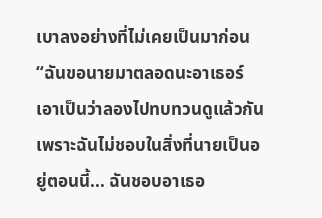เบาลงอย่างที่ไม่เคยเป็นมาก่อน “ฉันขอนายมาตลอดนะอาเธอร์ เอาเป็นว่าลองไปทบทวนดูแล้วกัน เพราะฉันไม่ชอบในสิ่งที่นายเป็นอยู่ตอนนี้... ฉันชอบอาเธอ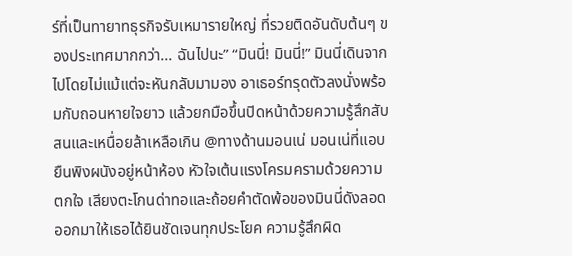ร์ที่เป็นทายาทธุรกิจรับเหมารายใหญ่ ที่รวยติดอันดับต้นๆ ของประเทศมากกว่า... ฉันไปนะ” “มินนี่! มินนี่!” มินนี่เดินจากไปโดยไม่แม้แต่จะหันกลับมามอง อาเธอร์ทรุดตัวลงนั่งพร้อมกับถอนหายใจยาว แล้วยกมือขึ้นปิดหน้าด้วยความรู้สึกสับสนและเหนื่อยล้าเหลือเกิน @ทางด้านมอนเน่ มอนเน่ที่แอบยืนพิงผนังอยู่หน้าห้อง หัวใจเต้นแรงโครมครามด้วยความตกใจ เสียงตะโกนด่าทอและถ้อยคำตัดพ้อของมินนี่ดังลอดออกมาให้เธอได้ยินชัดเจนทุกประโยค ความรู้สึกผิด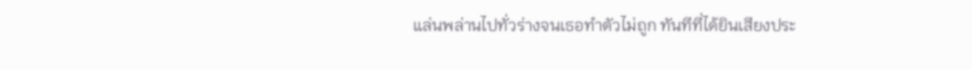แล่นพล่านไปทั่วร่างจนเธอทำตัวไม่ถูก ทันทีที่ได้ยินเสียงประ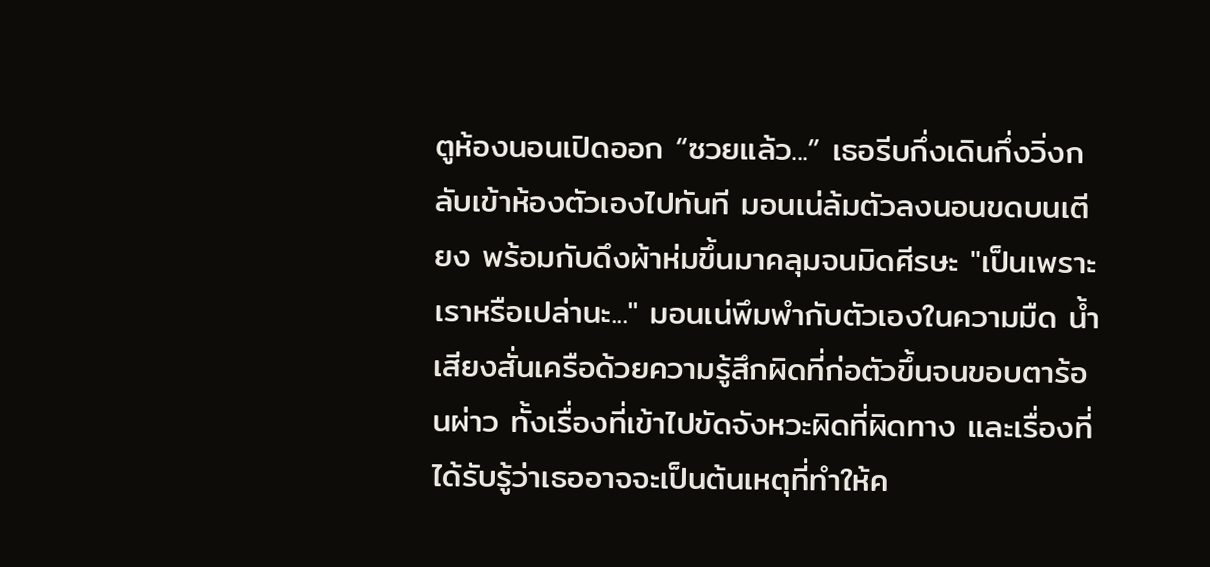ตูห้องนอนเปิดออก “ซวยแล้ว...” เธอรีบกึ่งเดินกึ่งวิ่งกลับเข้าห้องตัวเองไปทันที มอนเน่ล้มตัวลงนอนขดบนเตียง พร้อมกับดึงผ้าห่มขึ้นมาคลุมจนมิดศีรษะ "เป็นเพราะเราหรือเปล่านะ..." มอนเน่พึมพำกับตัวเองในความมืด น้ำเสียงสั่นเครือด้วยความรู้สึกผิดที่ก่อตัวขึ้นจนขอบตาร้อนผ่าว ทั้งเรื่องที่เข้าไปขัดจังหวะผิดที่ผิดทาง และเรื่องที่ได้รับรู้ว่าเธออาจจะเป็นต้นเหตุที่ทำให้ค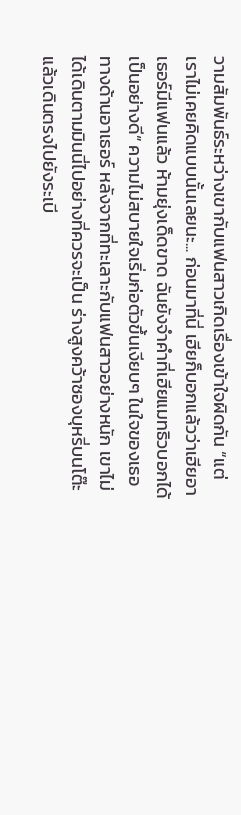วามสัมพันธ์ระหว่างเขากับแฟนสาวเกิดเรื่องเข้าใจผิดกัน “แต่เราไม่เคยคิดแบบนั้นเลยนะ... ก่อนมาที่นี่ เฮียก็บอกแล้วว่าเฮียอาเธอร์มีแฟนแล้ว ห้ามยุ่งเด็ดขาด ฉันยังจำคำที่เฮียแมทธิวบอกได้เป็นอย่างดี” ความไม่สบายใจเริ่มก่อตัวขึ้นเงียบๆ ในใจของเธอ ทางด้านอาเธอร์ หลังจากที่ทะเลาะกับแฟนสาวอย่างหนัก เขาไม่ได้เดินตามมินนี่ไปอย่างที่ควรจะเป็น ร่างสูงคว้าซองบุหรี่บนโต๊ะแล้วเดินตรงไปยังระเบี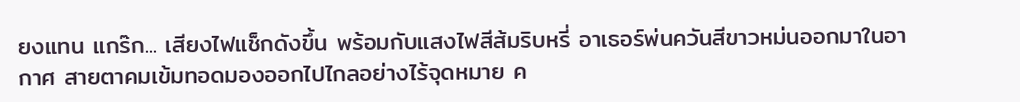ยงแทน แกร๊ก... เสียงไฟแช็กดังขึ้น พร้อมกับแสงไฟสีส้มริบหรี่ อาเธอร์พ่นควันสีขาวหม่นออกมาในอากาศ สายตาคมเข้มทอดมองออกไปไกลอย่างไร้จุดหมาย ค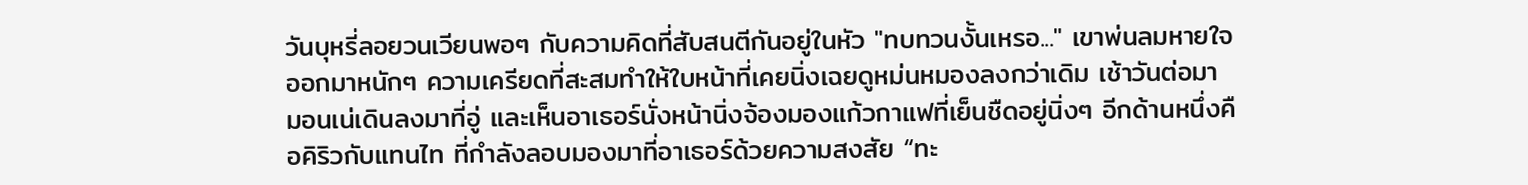วันบุหรี่ลอยวนเวียนพอๆ กับความคิดที่สับสนตีกันอยู่ในหัว "ทบทวนงั้นเหรอ..." เขาพ่นลมหายใจออกมาหนักๆ ความเครียดที่สะสมทำให้ใบหน้าที่เคยนิ่งเฉยดูหม่นหมองลงกว่าเดิม เช้าวันต่อมา มอนเน่เดินลงมาที่อู่ และเห็นอาเธอร์นั่งหน้านิ่งจ้องมองแก้วกาแฟที่เย็นชืดอยู่นิ่งๆ อีกด้านหนึ่งคือคิริวกับแทนไท ที่กำลังลอบมองมาที่อาเธอร์ด้วยความสงสัย “ทะ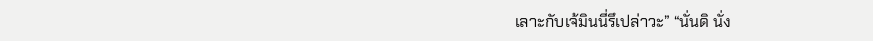เลาะกับเจ้มินนี่รึเปล่าวะ” “นั่นดิ นั่ง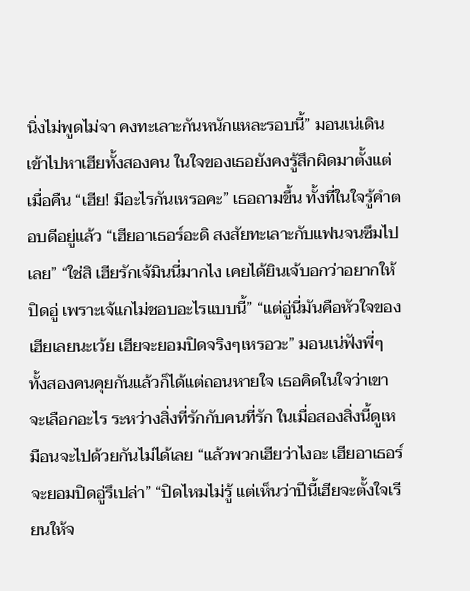นิ่งไม่พูดไม่จา คงทะเลาะกันหนักแหละรอบนี้” มอนเน่เดินเข้าไปหาเฮียทั้งสองคน ในใจของเธอยังคงรู้สึกผิดมาตั้งแต่เมื่อคืน “เฮีย! มีอะไรกันเหรอคะ” เธอถามขึ้น ทั้งที่ในใจรู้คำตอบดีอยู่แล้ว “เฮียอาเธอร์อะดิ สงสัยทะเลาะกับแฟนจนซึมไปเลย” “ใช่สิ เฮียรักเจ้มินนี่มากไง เคยได้ยินเจ้บอกว่าอยากให้ปิดอู่ เพราะเจ้แกไม่ชอบอะไรแบบนี้” “แต่อู่นี่มันคือหัวใจของเฮียเลยนะเว้ย เฮียจะยอมปิดจริงๆเหรอวะ” มอนเน่ฟังพี่ๆ ทั้งสองคนคุยกันแล้วก็ได้แต่ถอนหายใจ เธอคิดในใจว่าเขาจะเลือกอะไร ระหว่างสิ่งที่รักกับคนที่รัก ในเมื่อสองสิ่งนี้ดูเหมือนจะไปด้วยกันไม่ได้เลย “แล้วพวกเฮียว่าไงอะ เฮียอาเธอร์จะยอมปิดอู่รึเปล่า” “ปิดไหมไม่รู้ แต่เห็นว่าปีนี้เฮียจะตั้งใจเรียนให้จ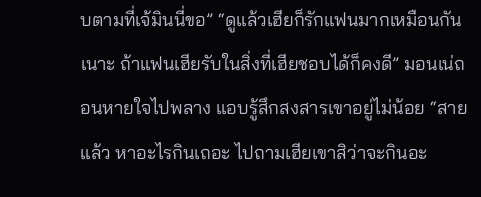บตามที่เจ้มินนี่ขอ” “ดูแล้วเฮียก็รักแฟนมากเหมือนกันเนาะ ถ้าแฟนเฮียรับในสิ่งที่เฮียชอบได้ก็คงดี” มอนเน่ถอนหายใจไปพลาง แอบรู้สึกสงสารเขาอยู่ไม่น้อย “สายแล้ว หาอะไรกินเถอะ ไปถามเฮียเขาสิว่าจะกินอะ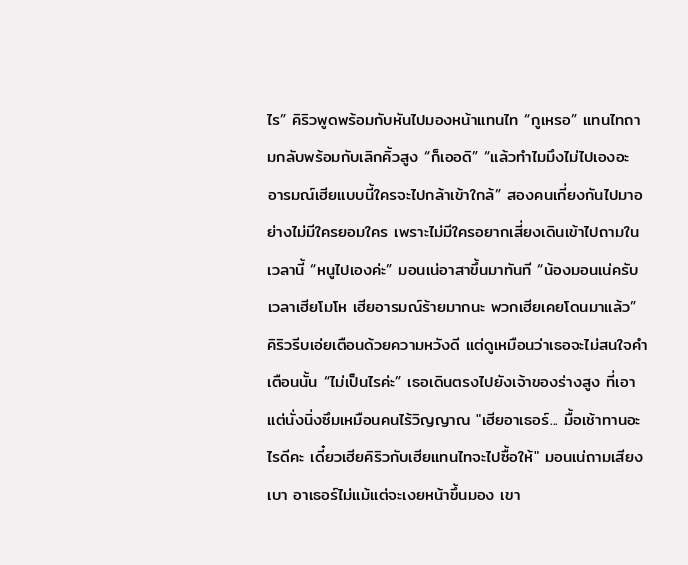ไร” คิริวพูดพร้อมกับหันไปมองหน้าแทนไท “กูเหรอ” แทนไทถามกลับพร้อมกับเลิกคิ้วสูง “ก็เออดิ” “แล้วทำไมมึงไม่ไปเองอะ อารมณ์เฮียแบบนี้ใครจะไปกล้าเข้าใกล้” สองคนเกี่ยงกันไปมาอย่างไม่มีใครยอมใคร เพราะไม่มีใครอยากเสี่ยงเดินเข้าไปถามในเวลานี้ “หนูไปเองค่ะ” มอนเน่อาสาขึ้นมาทันที “น้องมอนเน่ครับ เวลาเฮียโมโห เฮียอารมณ์ร้ายมากนะ พวกเฮียเคยโดนมาแล้ว” คิริวรีบเอ่ยเตือนด้วยความหวังดี แต่ดูเหมือนว่าเธอจะไม่สนใจคำเตือนนั้น “ไม่เป็นไรค่ะ” เธอเดินตรงไปยังเจ้าของร่างสูง ที่เอาแต่นั่งนิ่งซึมเหมือนคนไร้วิญญาณ "เฮียอาเธอร์... มื้อเช้าทานอะไรดีคะ เดี๋ยวเฮียคิริวกับเฮียแทนไทจะไปซื้อให้" มอนเน่ถามเสียงเบา อาเธอร์ไม่แม้แต่จะเงยหน้าขึ้นมอง เขา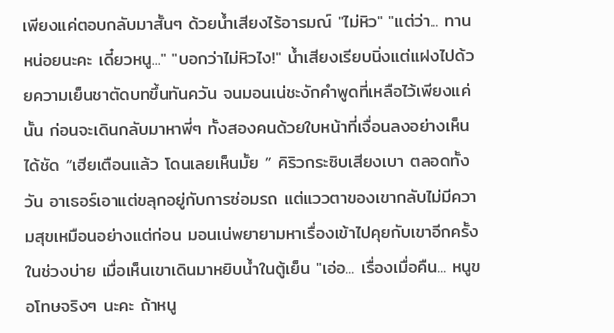เพียงแค่ตอบกลับมาสั้นๆ ด้วยน้ำเสียงไร้อารมณ์ "ไม่หิว" "แต่ว่า... ทานหน่อยนะคะ เดี๋ยวหนู..." "บอกว่าไม่หิวไง!" น้ำเสียงเรียบนิ่งแต่แฝงไปด้วยความเย็นชาตัดบทขึ้นทันควัน จนมอนเน่ชะงักคำพูดที่เหลือไว้เพียงแค่นั้น ก่อนจะเดินกลับมาหาพี่ๆ ทั้งสองคนด้วยใบหน้าที่เจื่อนลงอย่างเห็นได้ชัด “เฮียเตือนแล้ว โดนเลยเห็นมั้ย ” คิริวกระซิบเสียงเบา ตลอดทั้งวัน อาเธอร์เอาแต่ขลุกอยู่กับการซ่อมรถ แต่แววตาของเขากลับไม่มีความสุขเหมือนอย่างแต่ก่อน มอนเน่พยายามหาเรื่องเข้าไปคุยกับเขาอีกครั้งในช่วงบ่าย เมื่อเห็นเขาเดินมาหยิบน้ำในตู้เย็น "เอ่อ... เรื่องเมื่อคืน... หนูขอโทษจริงๆ นะคะ ถ้าหนู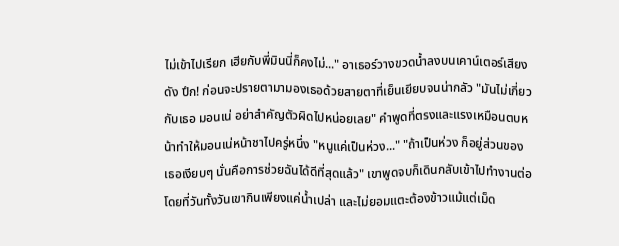ไม่เข้าไปเรียก เฮียกับพี่มินนี่ก็คงไม่..." อาเธอร์วางขวดน้ำลงบนเคาน์เตอร์เสียงดัง ปึก! ก่อนจะปรายตามามองเธอด้วยสายตาที่เย็นเยียบจนน่ากลัว "มันไม่เกี่ยวกับเธอ มอนเน่ อย่าสำคัญตัวผิดไปหน่อยเลย" คำพูดที่ตรงและแรงเหมือนตบหน้าทำให้มอนเน่หน้าชาไปครู่หนึ่ง "หนูแค่เป็นห่วง..." "ถ้าเป็นห่วง ก็อยู่ส่วนของเธอเงียบๆ นั่นคือการช่วยฉันได้ดีที่สุดแล้ว" เขาพูดจบก็เดินกลับเข้าไปทำงานต่อ โดยที่วันทั้งวันเขากินเพียงแค่น้ำเปล่า และไม่ยอมแตะต้องข้าวแม้แต่เม็ด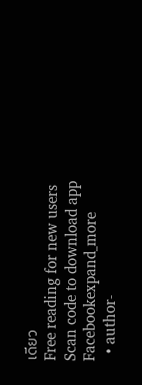เดียว
Free reading for new users
Scan code to download app
Facebookexpand_more
  • author-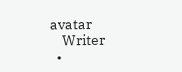avatar
    Writer
  •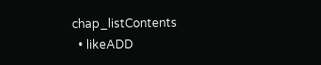chap_listContents
  • likeADD